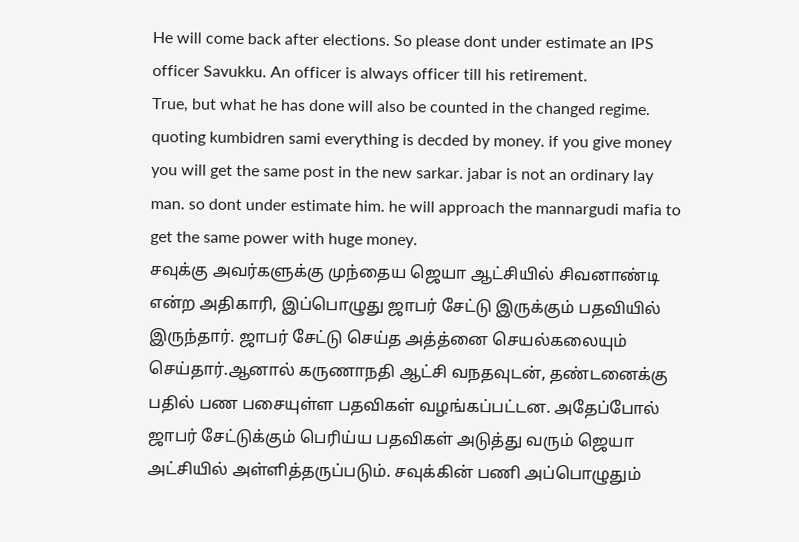He will come back after elections. So please dont under estimate an IPS officer Savukku. An officer is always officer till his retirement.
True, but what he has done will also be counted in the changed regime.
quoting kumbidren sami everything is decded by money. if you give money you will get the same post in the new sarkar. jabar is not an ordinary lay man. so dont under estimate him. he will approach the mannargudi mafia to get the same power with huge money.
சவுக்கு அவர்களுக்கு முந்தைய ஜெயா ஆட்சியில் சிவனாண்டி என்ற அதிகாரி, இப்பொழுது ஜாபர் சேட்டு இருக்கும் பதவியில் இருந்தார். ஜாபர் சேட்டு செய்த அத்த்னை செயல்கலையும் செய்தார்.ஆனால் கருணாநதி ஆட்சி வநதவுடன், தண்டனைக்கு பதில் பண பசையுள்ள பதவிகள் வழங்கப்பட்டன. அதேப்போல் ஜாபர் சேட்டுக்கும் பெரிய்ய பதவிகள் அடுத்து வரும் ஜெயா அட்சியில் அள்ளித்தருப்படும். சவுக்கின் பணி அப்பொழுதும்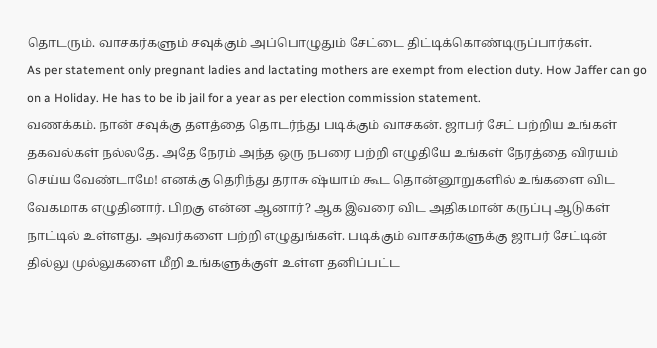தொடரும். வாசகர்களும் சவுக்கும் அப்பொழுதும் சேட்டை திட்டிக்கொண்டிருப்பார்கள்.
As per statement only pregnant ladies and lactating mothers are exempt from election duty. How Jaffer can go on a Holiday. He has to be ib jail for a year as per election commission statement.
வணக்கம். நான் சவுக்கு தளத்தை தொடர்ந்து படிக்கும் வாசகன். ஜாபர் சேட் பற்றிய உங்கள் தகவல்கள் நல்லதே. அதே நேரம் அந்த ஒரு நபரை பற்றி எழுதியே உங்கள் நேரத்தை விரயம் செய்ய வேண்டாமே! எனக்கு தெரிந்து தராசு ஷ்யாம் கூட தொன்னூறுகளில் உங்களை விட வேகமாக எழுதினார். பிறகு என்ன ஆனார்? ஆக இவரை விட அதிகமான் கருப்பு ஆடுகள் நாட்டில் உள்ளது. அவர்களை பற்றி எழுதுங்கள். படிக்கும் வாசகர்களுக்கு ஜாபர் சேட்டின் தில்லு முல்லுகளை மீறி உங்களுக்குள் உள்ள தனிப்பட்ட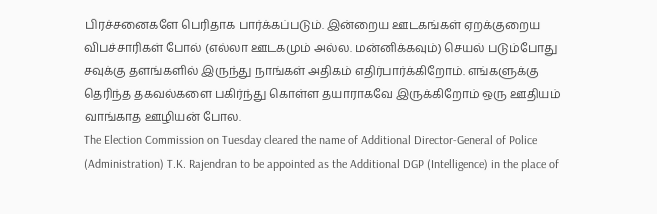பிரச்சனைகளே பெரிதாக பார்க்கப்படும். இன்றைய ஊடகங்கள் ஏறக்குறைய விபச்சாரிகள் போல் (எல்லா ஊடகமும் அல்ல. மன்னிக்கவும்) செயல் படும்போது சவுக்கு தளங்களில் இருந்து நாங்கள் அதிகம் எதிர்பார்க்கிறோம். எங்களுக்கு தெரிந்த தகவல்களை பகிர்ந்து கொள்ள தயாராகவே இருக்கிறோம் ஒரு ஊதியம் வாங்காத ஊழியன் போல.
The Election Commission on Tuesday cleared the name of Additional Director-General of Police (Administration) T.K. Rajendran to be appointed as the Additional DGP (Intelligence) in the place of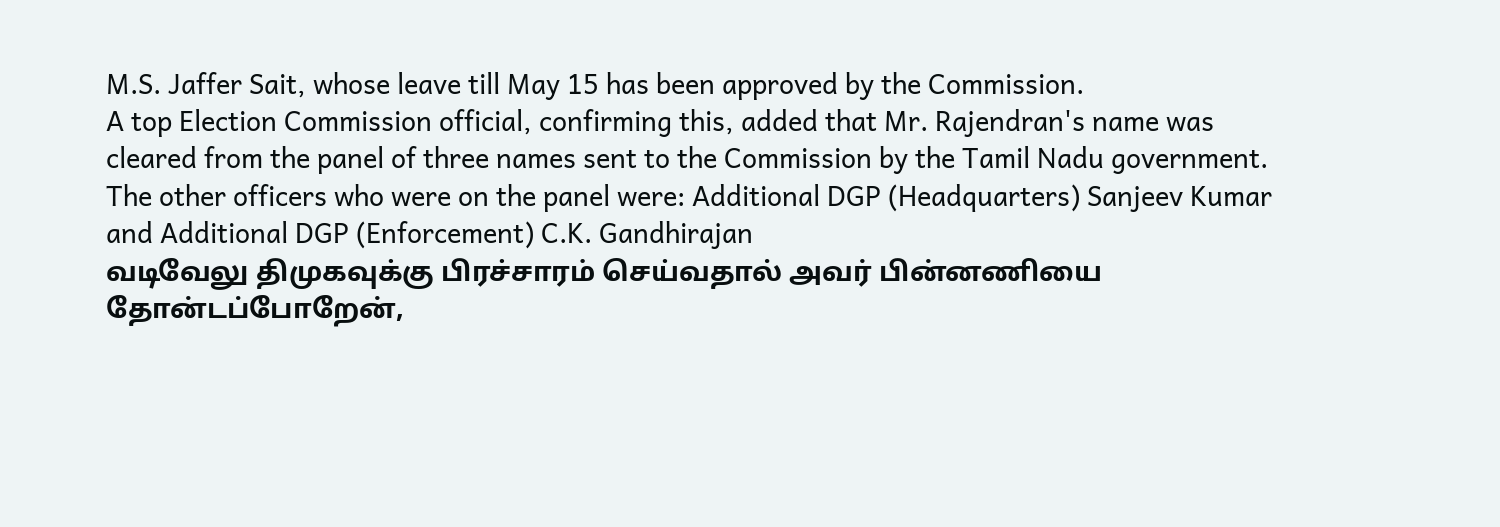M.S. Jaffer Sait, whose leave till May 15 has been approved by the Commission.
A top Election Commission official, confirming this, added that Mr. Rajendran's name was cleared from the panel of three names sent to the Commission by the Tamil Nadu government.
The other officers who were on the panel were: Additional DGP (Headquarters) Sanjeev Kumar and Additional DGP (Enforcement) C.K. Gandhirajan
வடிவேலு திமுகவுக்கு பிரச்சாரம் செய்வதால் அவர் பின்னணியை தோன்டப்போறேன்,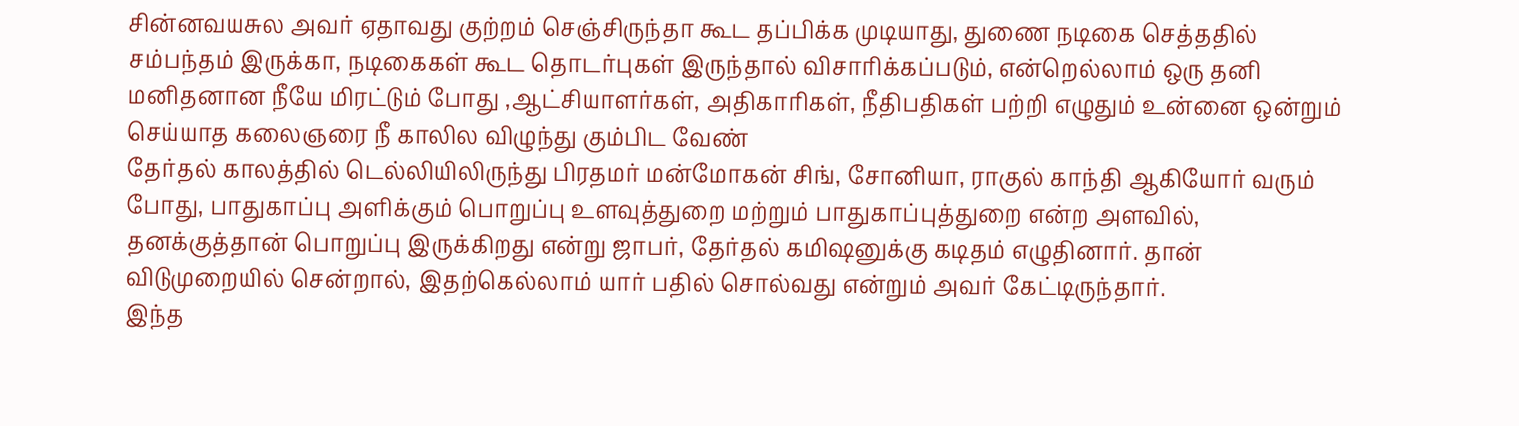சின்னவயசுல அவர் ஏதாவது குற்றம் செஞ்சிருந்தா கூட தப்பிக்க முடியாது, துணை நடிகை செத்ததில் சம்பந்தம் இருக்கா, நடிகைகள் கூட தொடர்புகள் இருந்தால் விசாரிக்கப்படும், என்றெல்லாம் ஒரு தனி மனிதனான நீயே மிரட்டும் போது ,ஆட்சியாளர்கள், அதிகாரிகள், நீதிபதிகள் பற்றி எழுதும் உன்னை ஒன்றும் செய்யாத கலைஞரை நீ காலில விழுந்து கும்பிட வேண்
தேர்தல் காலத்தில் டெல்லியிலிருந்து பிரதமர் மன்மோகன் சிங், சோனியா, ராகுல் காந்தி ஆகியோர் வரும் போது, பாதுகாப்பு அளிக்கும் பொறுப்பு உளவுத்துறை மற்றும் பாதுகாப்புத்துறை என்ற அளவில், தனக்குத்தான் பொறுப்பு இருக்கிறது என்று ஜாபர், தேர்தல் கமிஷனுக்கு கடிதம் எழுதினார். தான் விடுமுறையில் சென்றால், இதற்கெல்லாம் யார் பதில் சொல்வது என்றும் அவர் கேட்டிருந்தார்.
இந்த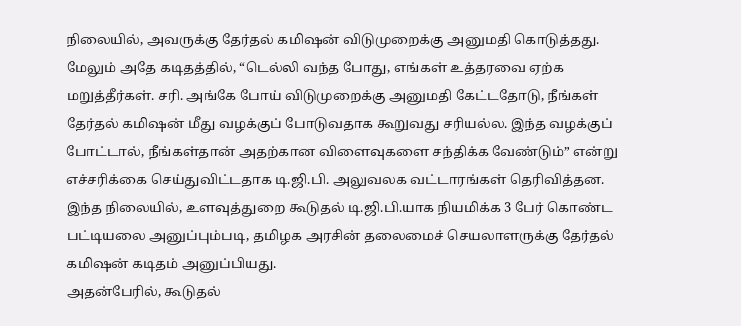நிலையில், அவருக்கு தேர்தல் கமிஷன் விடுமுறைக்கு அனுமதி கொடுத்தது. மேலும் அதே கடிதத்தில், “டெல்லி வந்த போது, எங்கள் உத்தரவை ஏற்க மறுத்தீர்கள். சரி. அங்கே போய் விடுமுறைக்கு அனுமதி கேட்டதோடு, நீங்கள் தேர்தல் கமிஷன் மீது வழக்குப் போடுவதாக கூறுவது சரியல்ல. இந்த வழக்குப் போட்டால், நீங்கள்தான் அதற்கான விளைவுகளை சந்திக்க வேண்டும்” என்று எச்சரிக்கை செய்துவிட்டதாக டி.ஜி.பி. அலுவலக வட்டாரங்கள் தெரிவித்தன.
இந்த நிலையில், உளவுத்துறை கூடுதல் டி.ஜி.பி.யாக நியமிக்க 3 பேர் கொண்ட பட்டியலை அனுப்பும்படி, தமிழக அரசின் தலைமைச் செயலாளருக்கு தேர்தல் கமிஷன் கடிதம் அனுப்பியது.
அதன்பேரில், கூடுதல்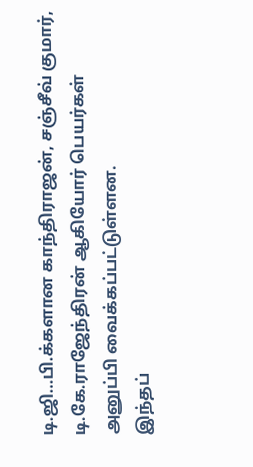டி.ஜி…பி.க்களான காந்திராஜன், சஞ்சீவ் குமார், டி.கே.ராஜேந்திரன் ஆகியோர் பெயர்கள் அனுப்பி வைக்கப்பட்டுள்ளன.
இந்தப்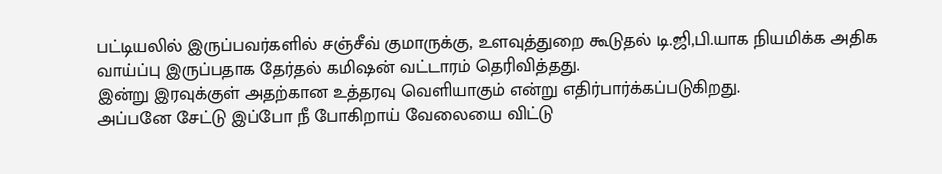பட்டியலில் இருப்பவர்களில் சஞ்சீவ் குமாருக்கு, உளவுத்துறை கூடுதல் டி.ஜி,பி.யாக நியமிக்க அதிக வாய்ப்பு இருப்பதாக தேர்தல் கமிஷன் வட்டாரம் தெரிவித்தது.
இன்று இரவுக்குள் அதற்கான உத்தரவு வெளியாகும் என்று எதிர்பார்க்கப்படுகிறது.
அப்பனே சேட்டு இப்போ நீ போகிறாய் வேலையை விட்டு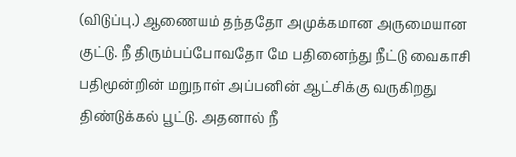(விடுப்பு.) ஆணையம் தந்ததோ அமுக்கமான அருமையான குட்டு. நீ திரும்பப்போவதோ மே பதினைந்து நீட்டு வைகாசி பதிமூன்றின் மறுநாள் அப்பனின் ஆட்சிக்கு வருகிறது திண்டுக்கல் பூட்டு. அதனால் நீ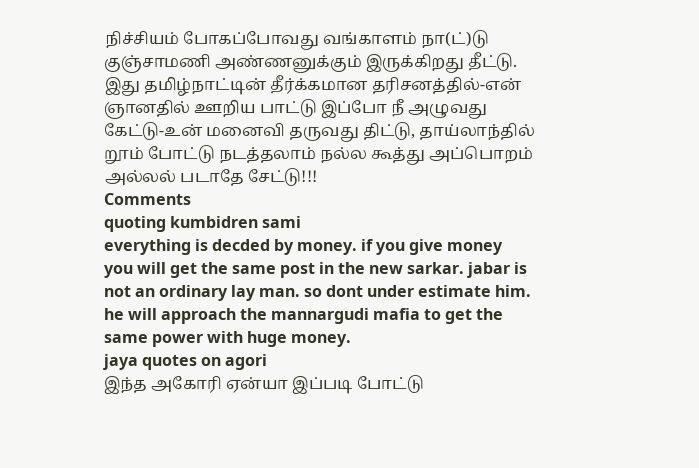நிச்சியம் போகப்போவது வங்காளம் நா(ட்)டு குஞ்சாமணி அண்ணனுக்கும் இருக்கிறது தீட்டு. இது தமிழ்நாட்டின் தீர்க்கமான தரிசனத்தில்-என் ஞானதில் ஊறிய பாட்டு இப்போ நீ அழுவது கேட்டு-உன் மனைவி தருவது திட்டு, தாய்லாந்தில் றூம் போட்டு நடத்தலாம் நல்ல கூத்து அப்பொறம் அல்லல் படாதே சேட்டு!!!
Comments
quoting kumbidren sami
everything is decded by money. if you give money you will get the same post in the new sarkar. jabar is not an ordinary lay man. so dont under estimate him. he will approach the mannargudi mafia to get the same power with huge money.
jaya quotes on agori
இந்த அகோரி ஏன்யா இப்படி போட்டு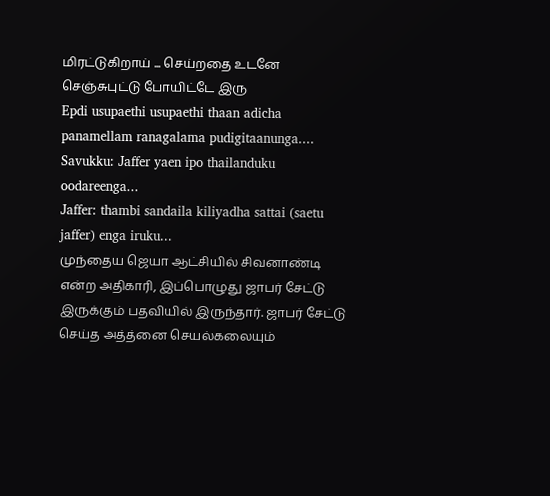மிரட்டுகிறாய் ... செய்றதை உடனே செஞ்சுபுட்டு போயிட்டே இரு
Epdi usupaethi usupaethi thaan adicha panamellam ranagalama pudigitaanunga....
Savukku: Jaffer yaen ipo thailanduku oodareenga...
Jaffer: thambi sandaila kiliyadha sattai (saetu jaffer) enga iruku...
முந்தைய ஜெயா ஆட்சியில் சிவனாண்டி என்ற அதிகாரி, இப்பொழுது ஜாபர் சேட்டு இருக்கும் பதவியில் இருந்தார். ஜாபர் சேட்டு செய்த அத்த்னை செயல்கலையும்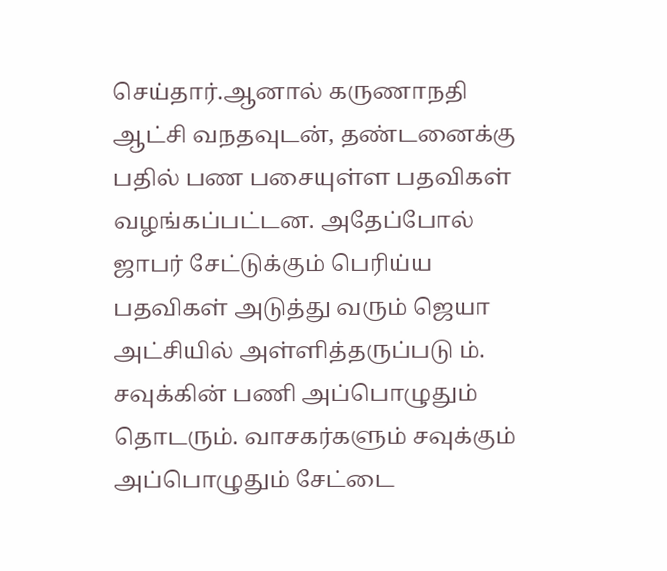செய்தார்.ஆனால் கருணாநதி ஆட்சி வநதவுடன், தண்டனைக்கு பதில் பண பசையுள்ள பதவிகள் வழங்கப்பட்டன. அதேப்போல் ஜாபர் சேட்டுக்கும் பெரிய்ய பதவிகள் அடுத்து வரும் ஜெயா அட்சியில் அள்ளித்தருப்படு ம். சவுக்கின் பணி அப்பொழுதும் தொடரும். வாசகர்களும் சவுக்கும் அப்பொழுதும் சேட்டை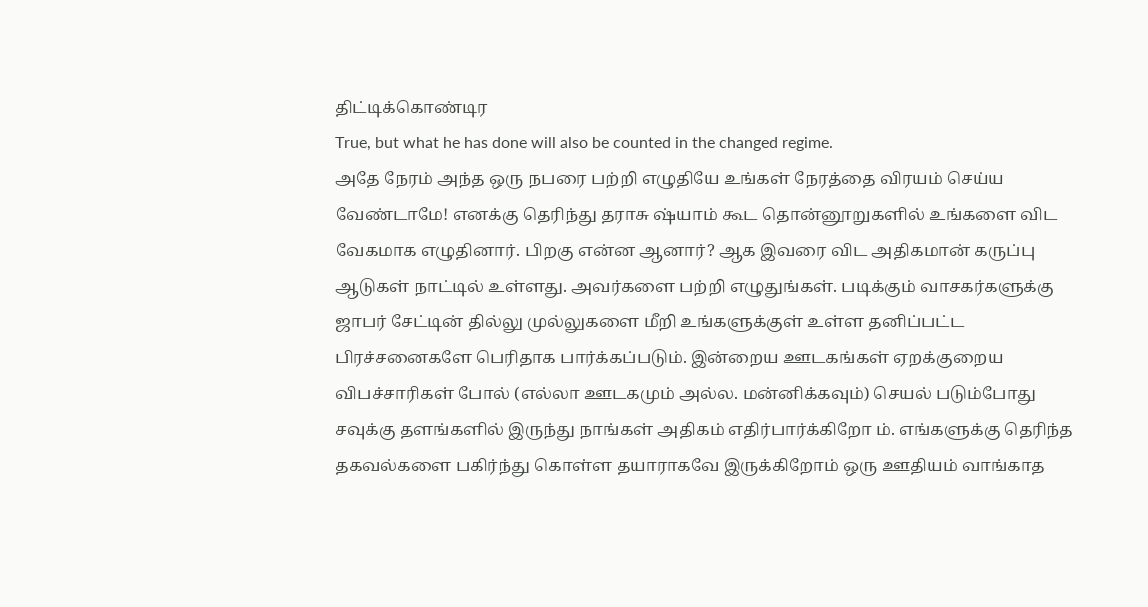திட்டிக்கொண்டிர
True, but what he has done will also be counted in the changed regime.
அதே நேரம் அந்த ஒரு நபரை பற்றி எழுதியே உங்கள் நேரத்தை விரயம் செய்ய வேண்டாமே! எனக்கு தெரிந்து தராசு ஷ்யாம் கூட தொன்னூறுகளில் உங்களை விட வேகமாக எழுதினார். பிறகு என்ன ஆனார்? ஆக இவரை விட அதிகமான் கருப்பு ஆடுகள் நாட்டில் உள்ளது. அவர்களை பற்றி எழுதுங்கள். படிக்கும் வாசகர்களுக்கு ஜாபர் சேட்டின் தில்லு முல்லுகளை மீறி உங்களுக்குள் உள்ள தனிப்பட்ட பிரச்சனைகளே பெரிதாக பார்க்கப்படும். இன்றைய ஊடகங்கள் ஏறக்குறைய விபச்சாரிகள் போல் (எல்லா ஊடகமும் அல்ல. மன்னிக்கவும்) செயல் படும்போது சவுக்கு தளங்களில் இருந்து நாங்கள் அதிகம் எதிர்பார்க்கிறோ ம். எங்களுக்கு தெரிந்த தகவல்களை பகிர்ந்து கொள்ள தயாராகவே இருக்கிறோம் ஒரு ஊதியம் வாங்காத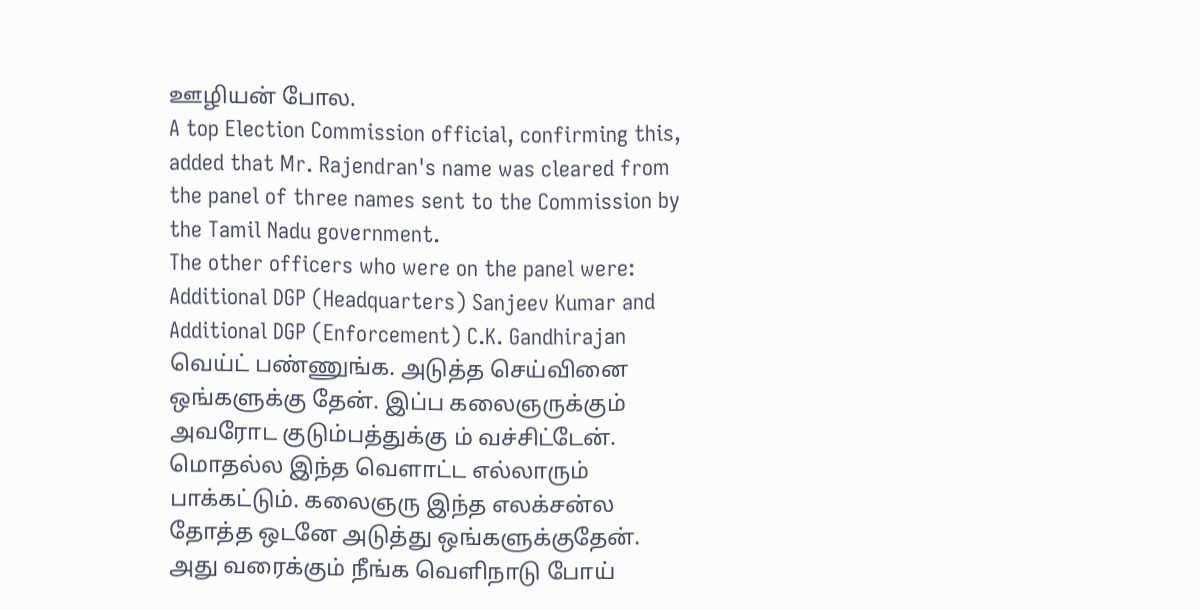ஊழியன் போல.
A top Election Commission official, confirming this, added that Mr. Rajendran's name was cleared from the panel of three names sent to the Commission by the Tamil Nadu government.
The other officers who were on the panel were: Additional DGP (Headquarters) Sanjeev Kumar and Additional DGP (Enforcement) C.K. Gandhirajan
வெய்ட் பண்ணுங்க. அடுத்த செய்வினை ஒங்களுக்கு தேன். இப்ப கலைஞருக்கும் அவரோட குடும்பத்துக்கு ம் வச்சிட்டேன். மொதல்ல இந்த வெளாட்ட எல்லாரும் பாக்கட்டும். கலைஞரு இந்த எலக்சன்ல தோத்த ஒடனே அடுத்து ஒங்களுக்குதேன். அது வரைக்கும் நீங்க வெளிநாடு போய்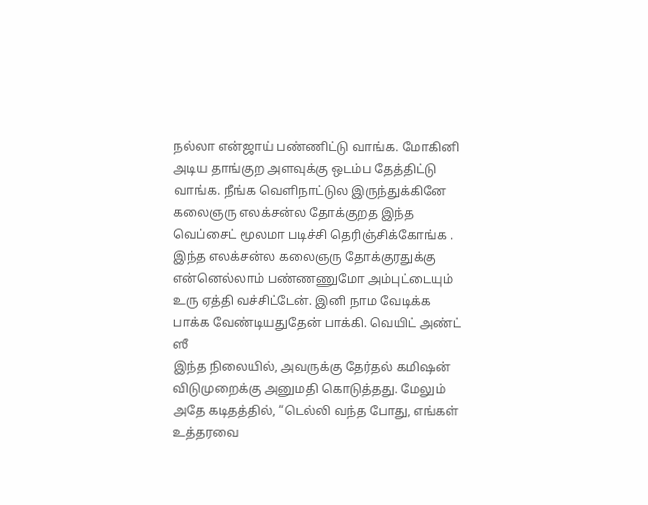நல்லா என்ஜாய் பண்ணிட்டு வாங்க. மோகினி அடிய தாங்குற அளவுக்கு ஒடம்ப தேத்திட்டு வாங்க. நீங்க வெளிநாட்டுல இருந்துக்கினே கலைஞரு எலக்சன்ல தோக்குறத இந்த வெப்சைட் மூலமா படிச்சி தெரிஞ்சிக்கோங்க . இந்த எலக்சன்ல கலைஞரு தோக்குரதுக்கு என்னெல்லாம் பண்ணணுமோ அம்புட்டையும் உரு ஏத்தி வச்சிட்டேன். இனி நாம வேடிக்க பாக்க வேண்டியதுதேன் பாக்கி. வெயிட் அண்ட் ஸீ
இந்த நிலையில், அவருக்கு தேர்தல் கமிஷன் விடுமுறைக்கு அனுமதி கொடுத்தது. மேலும் அதே கடிதத்தில், “டெல்லி வந்த போது, எங்கள் உத்தரவை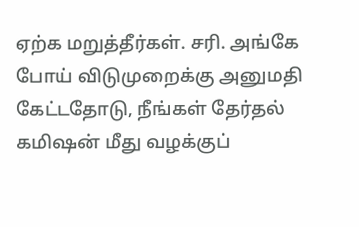ஏற்க மறுத்தீர்கள். சரி. அங்கே போய் விடுமுறைக்கு அனுமதி கேட்டதோடு, நீங்கள் தேர்தல் கமிஷன் மீது வழக்குப்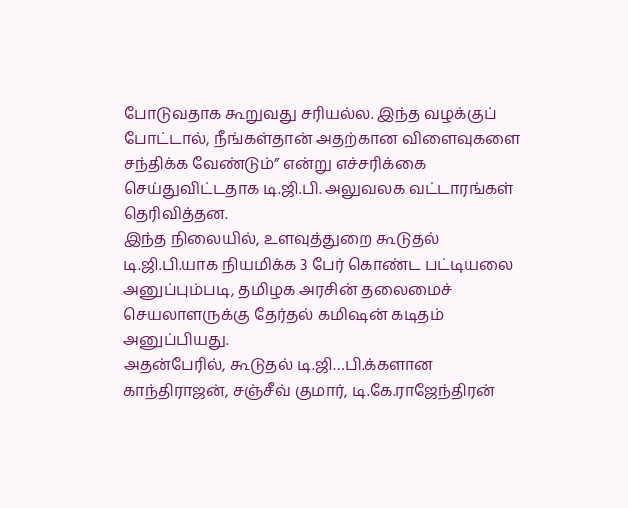போடுவதாக கூறுவது சரியல்ல. இந்த வழக்குப் போட்டால், நீங்கள்தான் அதற்கான விளைவுகளை சந்திக்க வேண்டும்” என்று எச்சரிக்கை செய்துவிட்டதாக டி.ஜி.பி. அலுவலக வட்டாரங்கள் தெரிவித்தன.
இந்த நிலையில், உளவுத்துறை கூடுதல் டி.ஜி.பி.யாக நியமிக்க 3 பேர் கொண்ட பட்டியலை அனுப்பும்படி, தமிழக அரசின் தலைமைச் செயலாளருக்கு தேர்தல் கமிஷன் கடிதம் அனுப்பியது.
அதன்பேரில், கூடுதல் டி.ஜி…பி.க்களான காந்திராஜன், சஞ்சீவ் குமார், டி.கே.ராஜேந்திரன்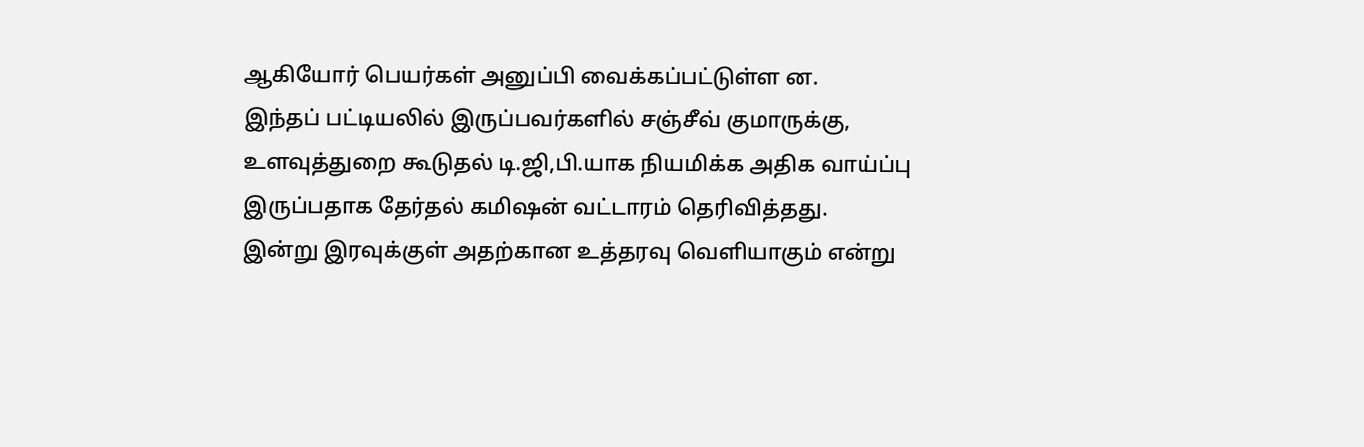ஆகியோர் பெயர்கள் அனுப்பி வைக்கப்பட்டுள்ள ன.
இந்தப் பட்டியலில் இருப்பவர்களில் சஞ்சீவ் குமாருக்கு, உளவுத்துறை கூடுதல் டி.ஜி,பி.யாக நியமிக்க அதிக வாய்ப்பு இருப்பதாக தேர்தல் கமிஷன் வட்டாரம் தெரிவித்தது.
இன்று இரவுக்குள் அதற்கான உத்தரவு வெளியாகும் என்று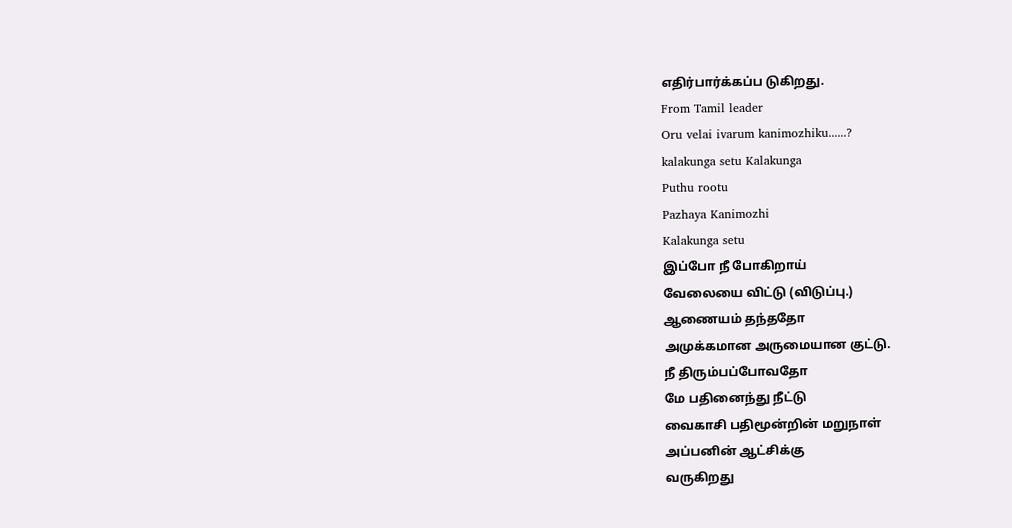எதிர்பார்க்கப்ப டுகிறது.
From Tamil leader
Oru velai ivarum kanimozhiku......?
kalakunga setu Kalakunga
Puthu rootu
Pazhaya Kanimozhi
Kalakunga setu
இப்போ நீ போகிறாய்
வேலையை விட்டு (விடுப்பு.)
ஆணையம் தந்ததோ
அமுக்கமான அருமையான குட்டு.
நீ திரும்பப்போவதோ
மே பதினைந்து நீட்டு
வைகாசி பதிமூன்றின் மறுநாள்
அப்பனின் ஆட்சிக்கு
வருகிறது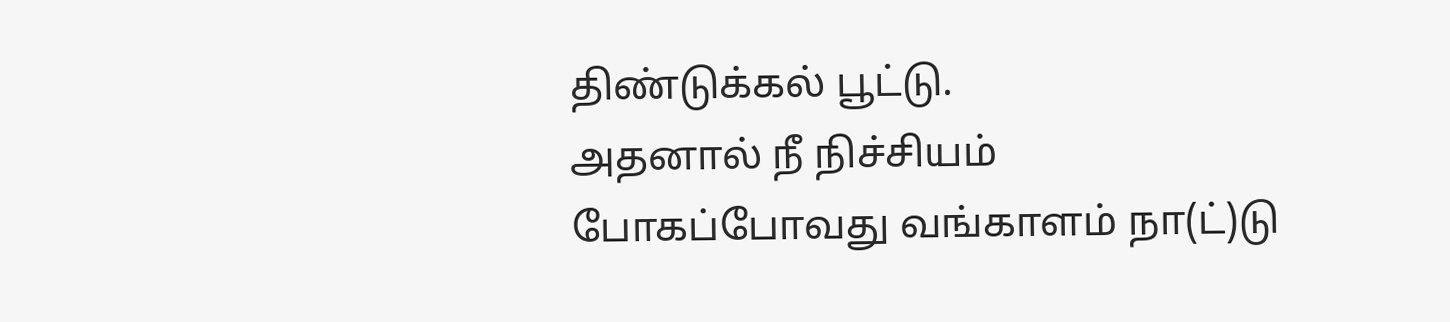திண்டுக்கல் பூட்டு.
அதனால் நீ நிச்சியம்
போகப்போவது வங்காளம் நா(ட்)டு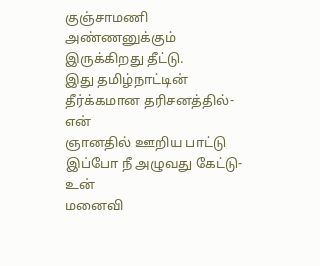குஞ்சாமணி அண்ணனுக்கும்
இருக்கிறது தீட்டு.
இது தமிழ்நாட்டின்
தீர்க்கமான தரிசனத்தில்-என்
ஞானதில் ஊறிய பாட்டு
இப்போ நீ அழுவது கேட்டு-உன்
மனைவி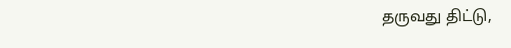தருவது திட்டு,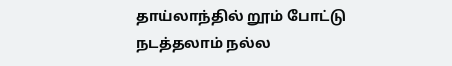தாய்லாந்தில் றூம் போட்டு
நடத்தலாம் நல்ல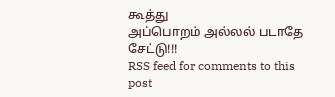கூத்து
அப்பொறம் அல்லல் படாதே சேட்டு!!!
RSS feed for comments to this post